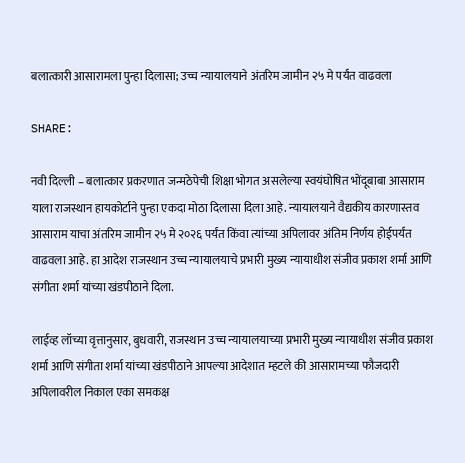बलात्कारी आसारामला पुन्हा दिलासा; उच्च न्यायालयाने अंतरिम जामीन २५ मे पर्यंत वाढवला

SHARE:

नवी दिल्ली – बलात्कार प्रकरणात जन्मठेपेची शिक्षा भोगत असलेल्या स्वयंघोषित भोंदूबाबा आसाराम याला राजस्थान हायकोर्टाने पुन्हा एकदा मोठा दिलासा दिला आहे. न्यायालयाने वैद्यकीय कारणास्तव आसाराम याचा अंतरिम जामीन २५ मे २०२६ पर्यंत किंवा त्यांच्या अपिलावर अंतिम निर्णय होईपर्यंत वाढवला आहे. हा आदेश राजस्थान उच्च न्यायालयाचे प्रभारी मुख्य न्यायाधीश संजीव प्रकाश शर्मा आणि संगीता शर्मा यांच्या खंडपीठाने दिला.

लाईव्ह लॉच्या वृत्तानुसार, बुधवारी, राजस्थान उच्च न्यायालयाच्या प्रभारी मुख्य न्यायाधीश संजीव प्रकाश शर्मा आणि संगीता शर्मा यांच्या खंडपीठाने आपल्या आदेशात म्हटले की आसारामच्या फौजदारी अपिलावरील निकाल एका समकक्ष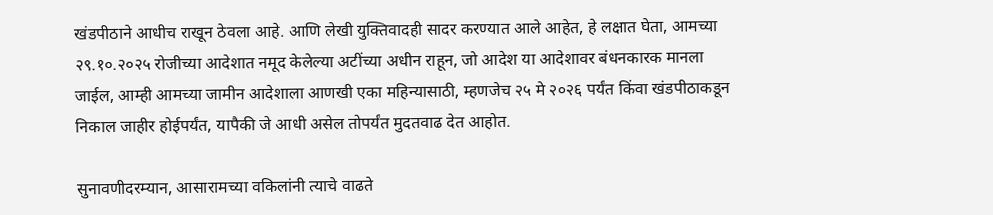खंडपीठाने आधीच राखून ठेवला आहे. आणि लेखी युक्तिवादही सादर करण्यात आले आहेत, हे लक्षात घेता, आमच्या २९.१०.२०२५ रोजीच्या आदेशात नमूद केलेल्या अटींच्या अधीन राहून, जो आदेश या आदेशावर बंधनकारक मानला जाईल, आम्ही आमच्या जामीन आदेशाला आणखी एका महिन्यासाठी, म्हणजेच २५ मे २०२६ पर्यंत किंवा खंडपीठाकडून निकाल जाहीर होईपर्यंत, यापैकी जे आधी असेल तोपर्यंत मुदतवाढ देत आहोत.

सुनावणीदरम्यान, आसारामच्या वकिलांनी त्याचे वाढते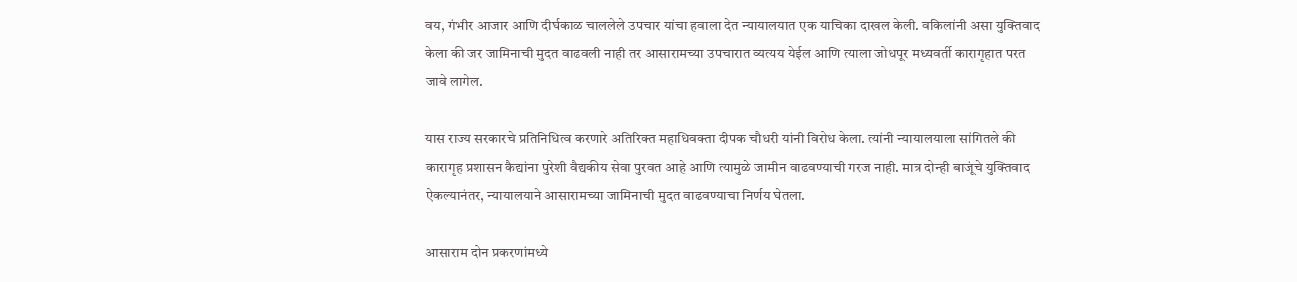वय, गंभीर आजार आणि दीर्घकाळ चाललेले उपचार यांचा हवाला देत न्यायालयात एक याचिका दाखल केली. वकिलांनी असा युक्तिवाद केला की जर जामिनाची मुदत वाढवली नाही तर आसारामच्या उपचारात व्यत्यय येईल आणि त्याला जोधपूर मध्यवर्ती कारागृहात परत जावे लागेल.

यास राज्य सरकारचे प्रतिनिधित्व करणारे अतिरिक्त महाधिवक्ता दीपक चौधरी यांनी विरोध केला. त्यांनी न्यायालयाला सांगितले की कारागृह प्रशासन कैद्यांना पुरेशी वैद्यकीय सेवा पुरवत आहे आणि त्यामुळे जामीन वाढवण्याची गरज नाही. मात्र दोन्ही बाजूंचे युक्तिवाद ऐकल्यानंतर, न्यायालयाने आसारामच्या जामिनाची मुदत वाढवण्याचा निर्णय घेतला.

आसाराम दोन प्रकरणांमध्ये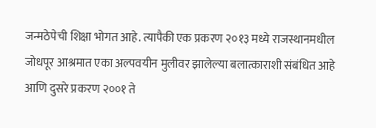जन्मठेपेची शिक्षा भोगत आहे. त्यापैकी एक प्रकरण २०१३ मध्ये राजस्थानमधील जोधपूर आश्रमात एका अल्पवयीन मुलीवर झालेल्या बलात्काराशी संबंधित आहे आणि दुसरे प्रकरण २००१ ते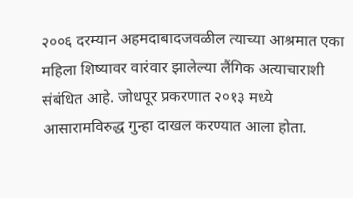२००६ दरम्यान अहमदाबादजवळील त्याच्या आश्रमात एका महिला शिष्यावर वारंवार झालेल्या लैंगिक अत्याचाराशी संबंधित आहे. जोधपूर प्रकरणात २०१३ मध्ये आसारामविरुद्ध गुन्हा दाखल करण्यात आला होता.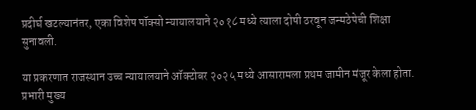प्रदीर्घ खटल्यानंतर, एका विशेष पॉक्सो न्यायालयाने २०१८ मध्ये त्याला दोषी ठरवून जन्मठेपेची शिक्षा सुनावली.

या प्रकरणात राजस्थान उच्च न्यायालयाने ऑक्टोबर २०२५ मध्ये आसारामला प्रथम जामीन मंजूर केला होता. प्रभारी मुख्य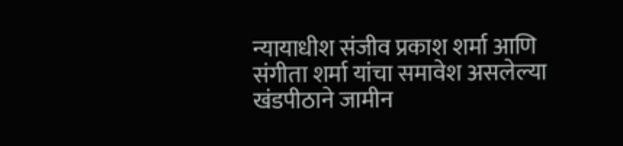न्यायाधीश संजीव प्रकाश शर्मा आणि संगीता शर्मा यांचा समावेश असलेल्या खंडपीठाने जामीन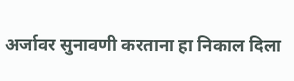अर्जावर सुनावणी करताना हा निकाल दिला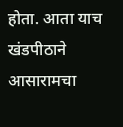होता. आता याच खंडपीठाने आसारामचा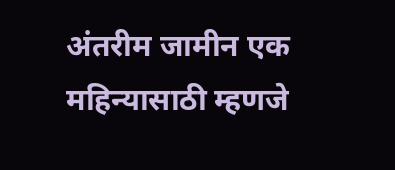अंतरीम जामीन एक महिन्यासाठी म्हणजे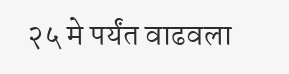२५ मे पर्यंत वाढवला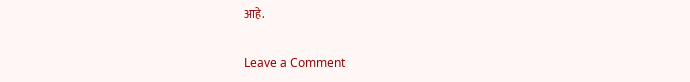आहे.

Leave a Comment